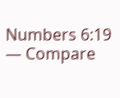Numbers 6:19 — Compare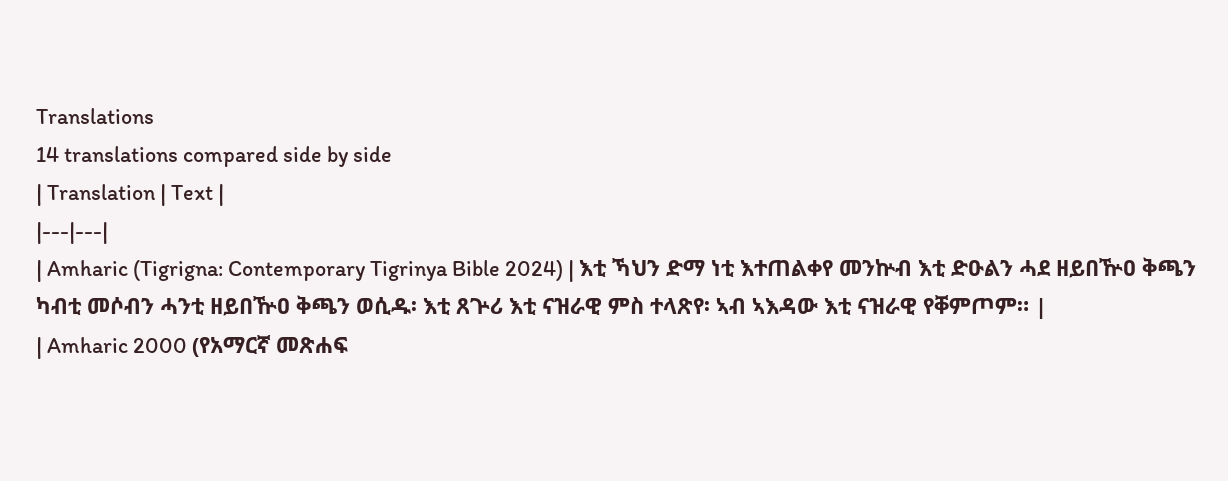Translations
14 translations compared side by side
| Translation | Text |
|---|---|
| Amharic (Tigrigna: Contemporary Tigrinya Bible 2024) | እቲ ኻህን ድማ ነቲ እተጠልቀየ መንኵብ እቲ ድዑልን ሓደ ዘይበዅዐ ቅጫን ካብቲ መሶብን ሓንቲ ዘይበዅዐ ቅጫን ወሲዱ፡ እቲ ጸጕሪ እቲ ናዝራዊ ምስ ተላጽየ፡ ኣብ ኣእዳው እቲ ናዝራዊ የቐምጦም። |
| Amharic 2000 (የአማርኛ መጽሐፍ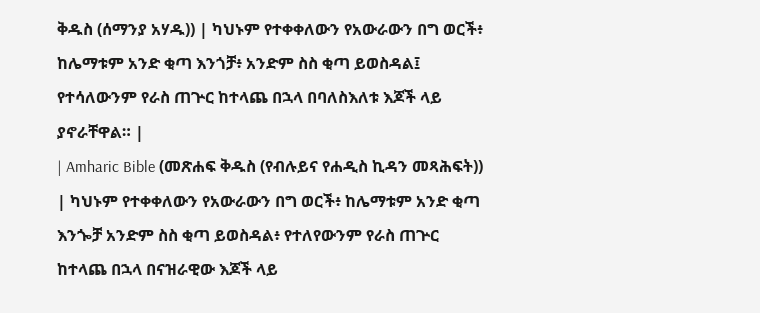ቅዱስ (ሰማንያ አሃዱ)) | ካህኑም የተቀቀለውን የአውራውን በግ ወርች፥ ከሌማቱም አንድ ቂጣ እንጎቻ፥ አንድም ስስ ቂጣ ይወስዳል፤ የተሳለውንም የራስ ጠጕር ከተላጨ በኋላ በባለስእለቱ እጆች ላይ ያኖራቸዋል። |
| Amharic Bible (መጽሐፍ ቅዱስ (የብሉይና የሐዲስ ኪዳን መጻሕፍት)) | ካህኑም የተቀቀለውን የአውራውን በግ ወርች፥ ከሌማቱም አንድ ቂጣ እንጐቻ አንድም ስስ ቂጣ ይወስዳል፥ የተለየውንም የራስ ጠጕር ከተላጨ በኋላ በናዝራዊው እጆች ላይ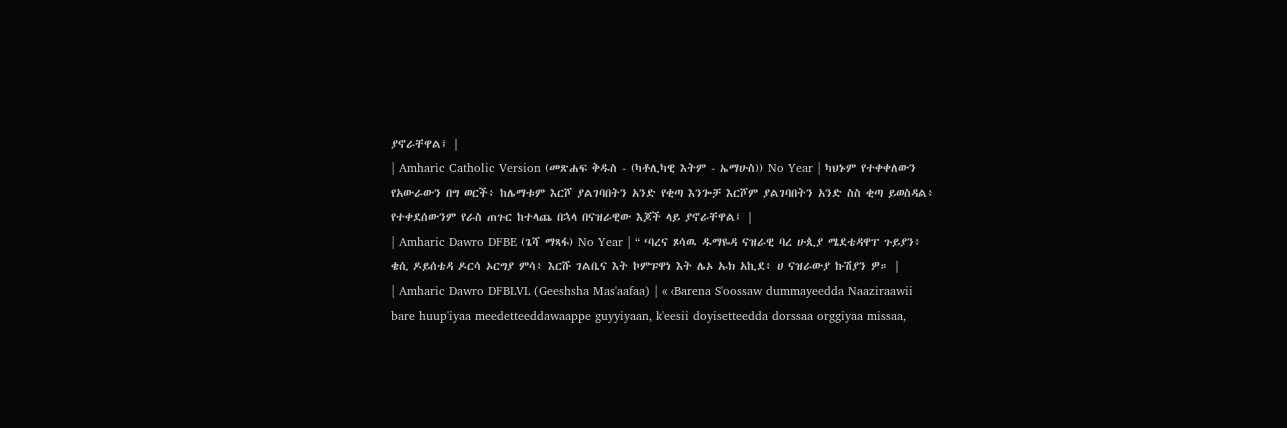ያኖራቸዋል፤ |
| Amharic Catholic Version (መጽሐፍ ቅዱስ - (ካቶሊካዊ እትም - ኤማሁስ)) No Year | ካህኑም የተቀቀለውን የአውራውን በግ ወርች፥ ከሌማቱም እርሾ ያልገባበትን አንድ የቂጣ እንጐቻ እርሾም ያልገባበትን አንድ ስስ ቂጣ ይወስዳል፥ የተቀደሰውንም የራስ ጠጉር ከተላጨ በኋላ በናዝራዊው እጆች ላይ ያኖራቸዋል፤ |
| Amharic Dawro DFBE (ጌሻ ማጻፋ) No Year | “ ‘ባረና ጾሳዉ ዱማዬዳ ናዝራዊ ባረ ሁጲያ ሜደቴዳዋፐ ጉይያን፥ ቄሲ ዶይሰቴዳ ዶርሳ ኦርግያ ምሳ፥ እርሹ ገልቤና እት ኮምፑዋነ እት ሌኦ ኡክ አኪደ፥ ሀ ናዝራውያ ኩሽያን ዎ። |
| Amharic Dawro DFBLVL (Geeshsha Mas'aafaa) | « ‹Barena S'oossaw dummayeedda Naaziraawii bare huup'iyaa meedetteeddawaappe guyyiyaan, k'eesii doyisetteedda dorssaa orggiyaa missaa,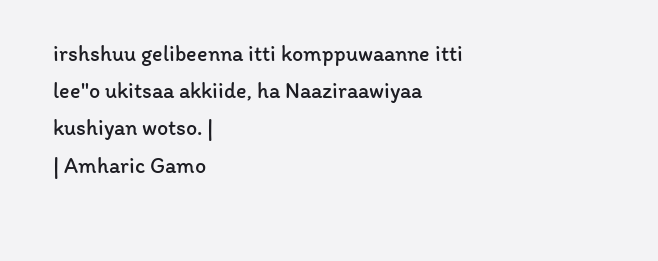irshshuu gelibeenna itti komppuwaanne itti lee"o ukitsaa akkiide, ha Naaziraawiyaa kushiyan wotso. |
| Amharic Gamo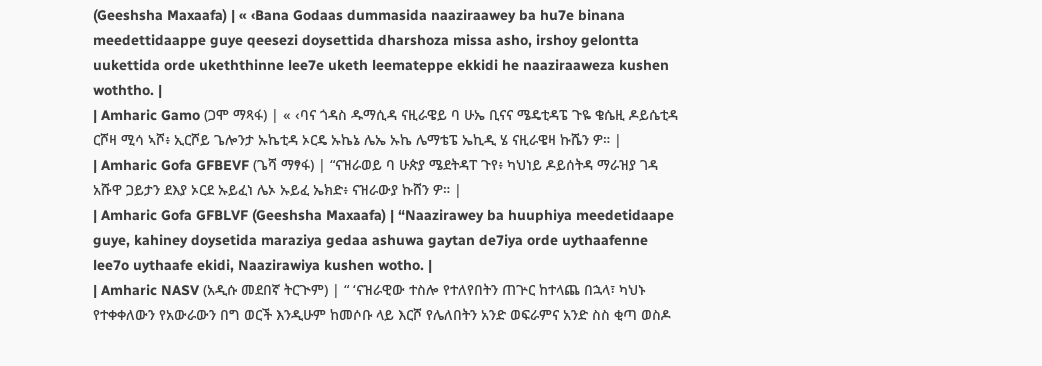(Geeshsha Maxaafa) | « ‹Bana Godaas dummasida naaziraawey ba hu7e binana meedettidaappe guye qeesezi doysettida dharshoza missa asho, irshoy gelontta uukettida orde ukeththinne lee7e uketh leemateppe ekkidi he naaziraaweza kushen woththo. |
| Amharic Gamo (ጋሞ ማጻፋ) | « ‹ባና ጎዳስ ዱማሲዳ ናዚራዌይ ባ ሁኤ ቢናና ሜዴቲዳፔ ጉዬ ቄሴዚ ዶይሴቲዳ ርሾዛ ሚሳ ኣሾ፥ ኢርሾይ ጌሎንታ ኡኬቲዳ ኦርዴ ኡኬኔ ሌኤ ኡኬ ሌማቴፔ ኤኪዲ ሄ ናዚራዌዛ ኩሼን ዎ። |
| Amharic Gofa GFBEVF (ጌሻ ማፃፋ) | “ናዝራወይ ባ ሁጵያ ሜደትዳፐ ጉየ፥ ካህነይ ዶይሰትዳ ማራዝያ ገዳ አሹዋ ጋይታን ደእያ ኦርደ ኡይፈነ ሌኦ ኡይፈ ኤክድ፥ ናዝራውያ ኩሸን ዎ። |
| Amharic Gofa GFBLVF (Geeshsha Maxaafa) | “Naazirawey ba huuphiya meedetidaape guye, kahiney doysetida maraziya gedaa ashuwa gaytan de7iya orde uythaafenne lee7o uythaafe ekidi, Naazirawiya kushen wotho. |
| Amharic NASV (አዲሱ መደበኛ ትርጒም) | “ ‘ናዝራዊው ተስሎ የተለየበትን ጠጕር ከተላጨ በኋላ፣ ካህኑ የተቀቀለውን የአውራውን በግ ወርች እንዲሁም ከመሶቡ ላይ እርሾ የሌለበትን አንድ ወፍራምና አንድ ስስ ቂጣ ወስዶ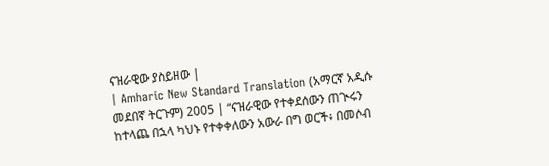ናዝራዊው ያስይዘው |
| Amharic New Standard Translation (አማርኛ አዲሱ መደበኛ ትርጉም) 2005 | “ናዝራዊው የተቀደሰውን ጠጒሩን ከተላጨ በኋላ ካህኑ የተቀቀለውን አውራ በግ ወርች፥ በመሶብ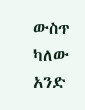ውስጥ ካለው አንድ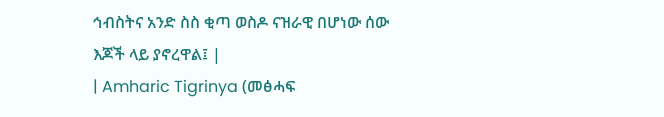ኅብስትና አንድ ስስ ቂጣ ወስዶ ናዝራዊ በሆነው ሰው እጆች ላይ ያኖረዋል፤ |
| Amharic Tigrinya (መፅሓፍ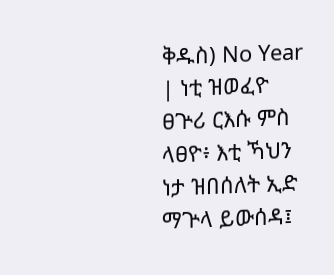ቅዱስ) No Year | ነቲ ዝወፈዮ ፀጕሪ ርእሱ ምስ ላፀዮ፥ እቲ ኻህን ነታ ዝበሰለት ኢድ ማጕላ ይውሰዳ፤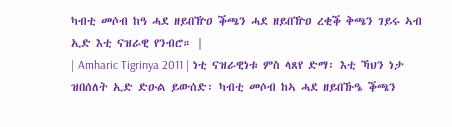ካብቲ መሶብ ከዓ ሓደ ዘይበዅዐ ቕጫን ሓደ ዘይበዅዐ ረቂቕ ቅጫን ገይሩ ኣብ ኢድ እቲ ናዝራዊ የንብሮ። |
| Amharic Tigrinya 2011 | ነቲ ናዝራዊነቱ ምስ ላጸየ ድማ፡ እቲ ኻህን ነታ ዝበሰለት ኢድ ድዑል ይውሰድ፡ ካብቲ መሶብ ከኣ ሓደ ዘይበኹዔ ቕጫን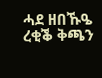ሓደ ዘበኹዔ ረቂቕ ቅጫን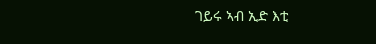ገይሩ ኣብ ኢድ እቲ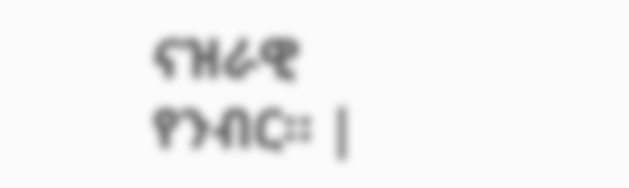ናዝራዊ የንብር። |